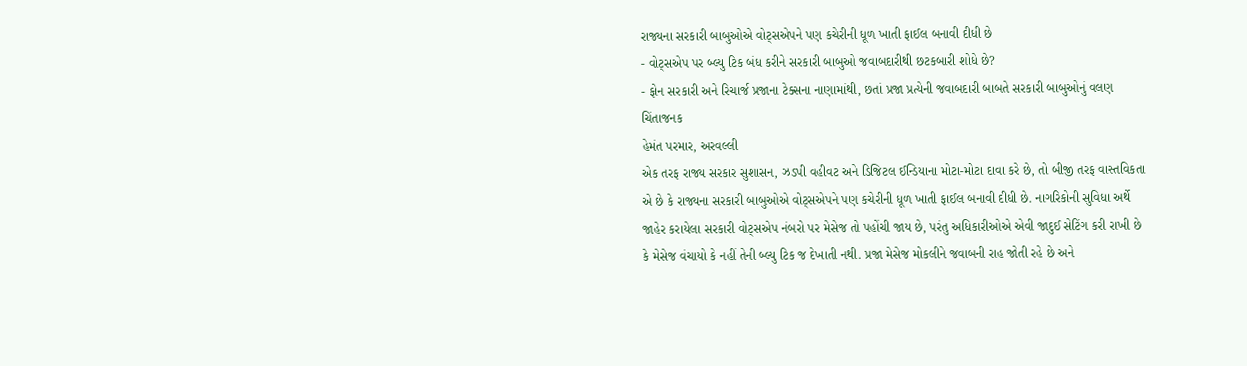રાજ્યના સરકારી બાબુઓએ વોટ્સએપને પણ કચેરીની ધૂળ ખાતી ફાઈલ બનાવી દીધી છે
- વોટ્સએપ પર બ્લ્યુ ટિક બંધ કરીને સરકારી બાબુઓ જવાબદારીથી છટકબારી શોધે છે?
- ફોન સરકારી અને રિચાર્જ પ્રજાના ટેક્સના નાણામાંથી, છતાં પ્રજા પ્રત્યેની જવાબદારી બાબતે સરકારી બાબુઓનું વલણ ચિંતાજનક
હેમંત પરમાર, અરવલ્લી
એક તરફ રાજ્ય સરકાર સુશાસન, ઝડપી વહીવટ અને ડિજિટલ ઈન્ડિયાના મોટા-મોટા દાવા કરે છે, તો બીજી તરફ વાસ્તવિકતા એ છે કે રાજ્યના સરકારી બાબુઓએ વોટ્સએપને પણ કચેરીની ધૂળ ખાતી ફાઈલ બનાવી દીધી છે. નાગરિકોની સુવિધા અર્થે જાહેર કરાયેલા સરકારી વોટ્સએપ નંબરો પર મેસેજ તો પહોંચી જાય છે, પરંતુ અધિકારીઓએ એવી જાદુઈ સેટિંગ કરી રાખી છે કે મેસેજ વંચાયો કે નહીં તેની બ્લ્યુ ટિક જ દેખાતી નથી. પ્રજા મેસેજ મોકલીને જવાબની રાહ જોતી રહે છે અને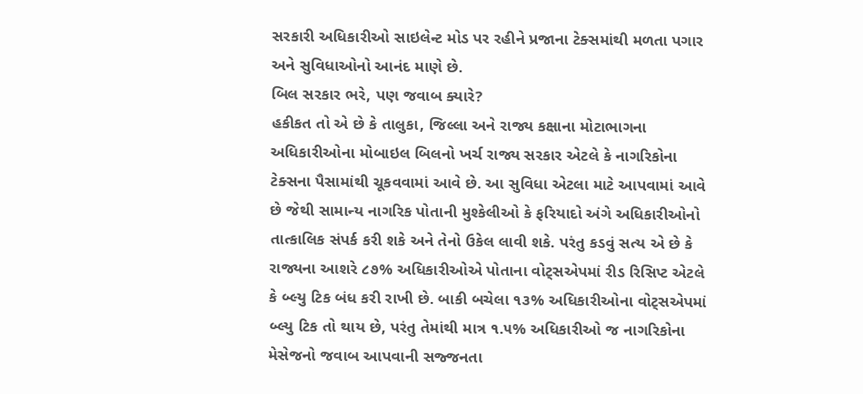સરકારી અધિકારીઓ સાઇલેન્ટ મોડ પર રહીને પ્રજાના ટેક્સમાંથી મળતા પગાર અને સુવિધાઓનો આનંદ માણે છે.
બિલ સરકાર ભરે, પણ જવાબ ક્યારે?
હકીકત તો એ છે કે તાલુકા, જિલ્લા અને રાજ્ય કક્ષાના મોટાભાગના અધિકારીઓના મોબાઇલ બિલનો ખર્ચ રાજ્ય સરકાર એટલે કે નાગરિકોના ટેક્સના પૈસામાંથી ચૂકવવામાં આવે છે. આ સુવિધા એટલા માટે આપવામાં આવે છે જેથી સામાન્ય નાગરિક પોતાની મુશ્કેલીઓ કે ફરિયાદો અંગે અધિકારીઓનો તાત્કાલિક સંપર્ક કરી શકે અને તેનો ઉકેલ લાવી શકે. પરંતુ કડવું સત્ય એ છે કે રાજ્યના આશરે ૮૭% અધિકારીઓએ પોતાના વોટ્સએપમાં રીડ રિસિપ્ટ એટલે કે બ્લ્યુ ટિક બંધ કરી રાખી છે. બાકી બચેલા ૧૩% અધિકારીઓના વોટ્સએપમાં બ્લ્યુ ટિક તો થાય છે, પરંતુ તેમાંથી માત્ર ૧.૫% અધિકારીઓ જ નાગરિકોના મેસેજનો જવાબ આપવાની સજ્જનતા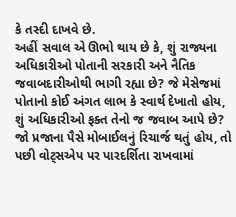કે તસ્દી દાખવે છે.
અહીં સવાલ એ ઊભો થાય છે કે, શું રાજ્યના અધિકારીઓ પોતાની સરકારી અને નૈતિક જવાબદારીઓથી ભાગી રહ્યા છે? જે મેસેજમાં પોતાનો કોઈ અંગત લાભ કે સ્વાર્થ દેખાતો હોય, શું અધિકારીઓ ફક્ત તેનો જ જવાબ આપે છે? જો પ્રજાના પૈસે મોબાઈલનું રિચાર્જ થતું હોય, તો પછી વોટ્સએપ પર પારદર્શિતા રાખવામાં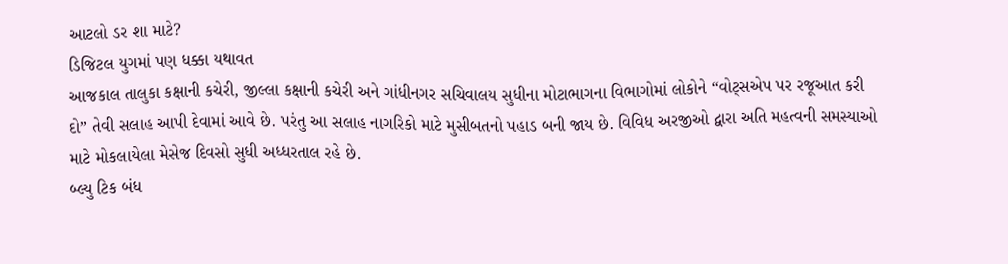આટલો ડર શા માટે?
ડિજિટલ યુગમાં પણ ધક્કા યથાવત
આજકાલ તાલુકા કક્ષાની કચેરી, જીલ્લા કક્ષાની કચેરી અને ગાંધીનગર સચિવાલય સુધીના મોટાભાગના વિભાગોમાં લોકોને “વોટ્સએપ પર રજૂઆત કરી દો” તેવી સલાહ આપી દેવામાં આવે છે. પરંતુ આ સલાહ નાગરિકો માટે મુસીબતનો પહાડ બની જાય છે. વિવિધ અરજીઓ દ્વારા અતિ મહત્વની સમસ્યાઓ માટે મોકલાયેલા મેસેજ દિવસો સુધી અધ્ધરતાલ રહે છે.
બ્લ્યુ ટિક બંધ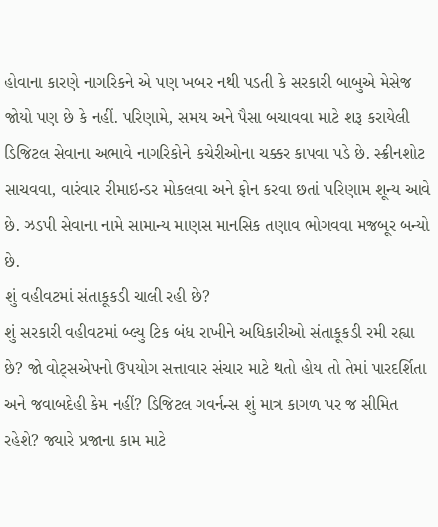હોવાના કારણે નાગરિકને એ પણ ખબર નથી પડતી કે સરકારી બાબુએ મેસેજ જોયો પણ છે કે નહીં. પરિણામે, સમય અને પૈસા બચાવવા માટે શરૂ કરાયેલી ડિજિટલ સેવાના અભાવે નાગરિકોને કચેરીઓના ચક્કર કાપવા પડે છે. સ્ક્રીનશોટ સાચવવા, વારંવાર રીમાઇન્ડર મોકલવા અને ફોન કરવા છતાં પરિણામ શૂન્ય આવે છે. ઝડપી સેવાના નામે સામાન્ય માણસ માનસિક તણાવ ભોગવવા મજબૂર બન્યો છે.
શું વહીવટમાં સંતાકૂકડી ચાલી રહી છે?
શું સરકારી વહીવટમાં બ્લ્યુ ટિક બંધ રાખીને અધિકારીઓ સંતાકૂકડી રમી રહ્યા છે? જો વોટ્સએપનો ઉપયોગ સત્તાવાર સંચાર માટે થતો હોય તો તેમાં પારદર્શિતા અને જવાબદેહી કેમ નહીં? ડિજિટલ ગવર્નન્સ શું માત્ર કાગળ પર જ સીમિત રહેશે? જ્યારે પ્રજાના કામ માટે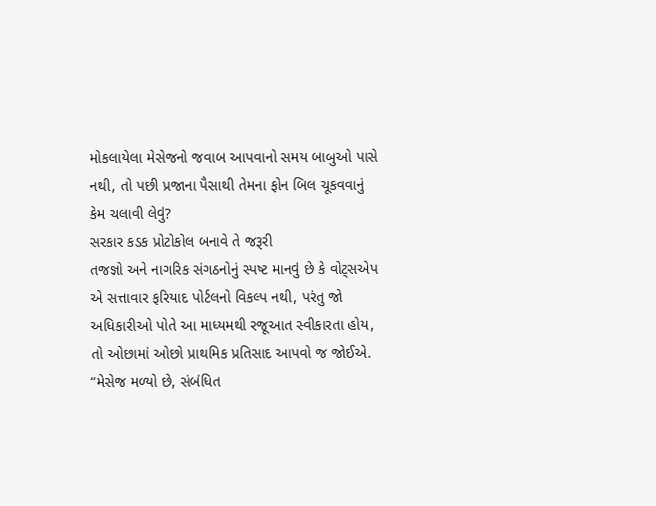મોકલાયેલા મેસેજનો જવાબ આપવાનો સમય બાબુઓ પાસે નથી, તો પછી પ્રજાના પૈસાથી તેમના ફોન બિલ ચૂકવવાનું કેમ ચલાવી લેવું?
સરકાર કડક પ્રોટોકોલ બનાવે તે જરૂરી
તજજ્ઞો અને નાગરિક સંગઠનોનું સ્પષ્ટ માનવું છે કે વોટ્સએપ એ સત્તાવાર ફરિયાદ પોર્ટલનો વિકલ્પ નથી, પરંતુ જો અધિકારીઓ પોતે આ માધ્યમથી રજૂઆત સ્વીકારતા હોય, તો ઓછામાં ઓછો પ્રાથમિક પ્રતિસાદ આપવો જ જોઈએ. “મેસેજ મળ્યો છે, સંબંધિત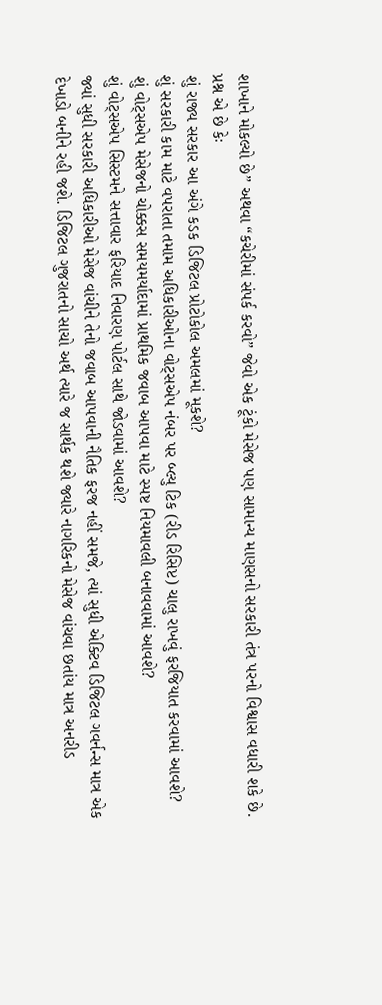શાખાને મોકલ્યો છે” અથવા “કચેરીમાં સંપર્ક કરવો” જેવો એક ટૂંકો મેસેજ પણ સામાન્ય માણસનો સરકારી તંત્ર પરનો વિશ્વાસ વધારી શકે છે.
પ્રશ્ન એ છે કેઃ
શું રાજ્ય સરકાર આ અંગે કડક ડિજિટલ પ્રોટોકોલ અમલમાં મૂકશે?
શું સરકારી કામ માટે વપરાતા તમામ અધિકારીઓના વોટ્સએપ નંબર પર બ્લ્યુ ટિક (રીડ રિસિપ્ટ) ચાલુ રાખવું ફરજિયાત કરવામાં આવશે?
શું વોટ્સએપ મેસેજનો ચોક્કસ સમયમર્યાદામાં પ્રાથમિક જવાબ આપવા માટે સ્પષ્ટ નિયમાવલી બનાવવામાં આવશે?
શું વોટ્સએપ સિસ્ટમને સત્તાવાર ફરિયાદ નિવારણ પોર્ટલ સાથે જોડવામાં આવશે?
જ્યાં સુધી સરકારી અધિકારીઓ મેસેજ વાંચીને તેનો જવાબ આપવાની નૈતિક ફરજ નહીં સમજે, ત્યાં સુધી એક્ટિવ ડિજિટલ ગવર્નન્સ માત્ર એક દેખાડો બનીને રહી જશે. ડિજિટલ ગુજરાતનો સાચો અર્થ ત્યારે જ સાર્થક થશે જ્યારે નાગરિકનો મેસેજ વાંચવા છતાંય માત્ર અનરીડ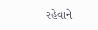રહેવાને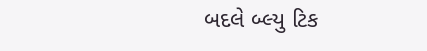બદલે બ્લ્યુ ટિક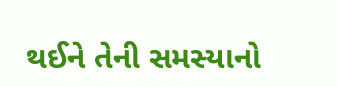થઈને તેની સમસ્યાનો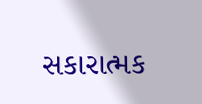સકારાત્મક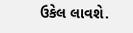ઉકેલ લાવશે.